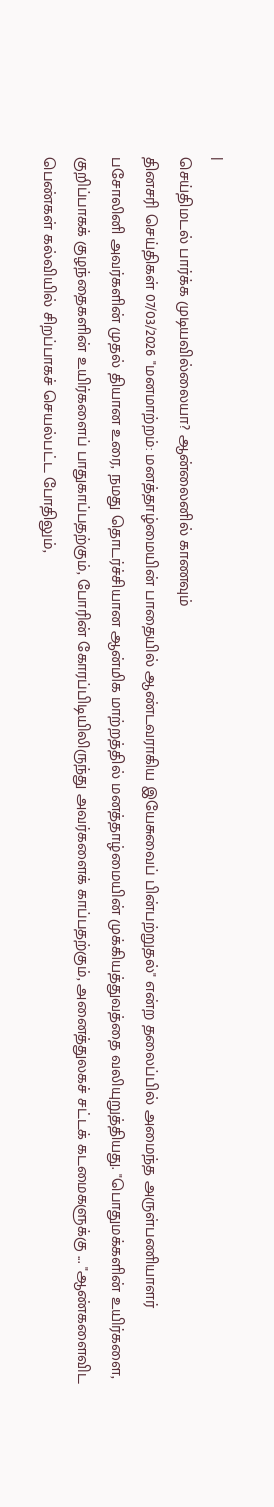|
செய்திமடல் பார்க்க முடியவில்லையா? ஆன்லைனில் காணவும்
தினசரி செய்திகள் 07/03/2026 "மனமாற்றம்: மனத்தாழ்மையின் பாதையில் ஆண்டவராகிய இயேசுவைப் பின்பற்றுதல்" என்ற தலைப்பில் அமைந்த அருள்பணியாளர் பசோலினி அவர்களின் முதல் தியான உரை, நமது தொடர்ச்சியான ஆன்மிக மாற்றத்தில் மனத்தாழ்மையின் முக்கியத்துவத்தை வலியுறுத்தியது. "பொதுமக்களின் உயிர்களை, குறிப்பாகக் குழந்தைகளின் உயிர்களைப் பாதுகாப்பதற்கும், போரின் கோரப்பிடியிலிருந்து அவர்களைக் காப்பதற்கும், அனைத்துலகச் சட்டக் கடமைகளுக்கு ... "ஆண்களைவிட பெண்கள் கல்வியில் சிறப்பாகச் செயல்பட்ட போதிலும்,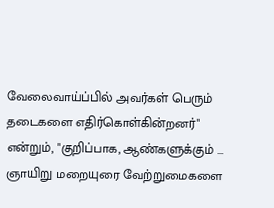வேலைவாய்ப்பில் அவர்கள் பெரும் தடைகளை எதிர்கொள்கின்றனர்" என்றும், "குறிப்பாக, ஆண்களுக்கும் ... ஞாயிறு மறையுரை வேற்றுமைகளை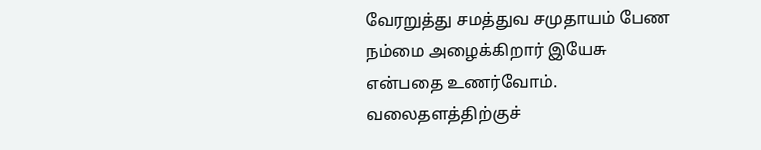வேரறுத்து சமத்துவ சமுதாயம் பேண நம்மை அழைக்கிறார் இயேசு என்பதை உணர்வோம். வலைதளத்திற்குச்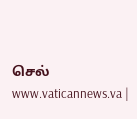செல் www.vaticannews.va |